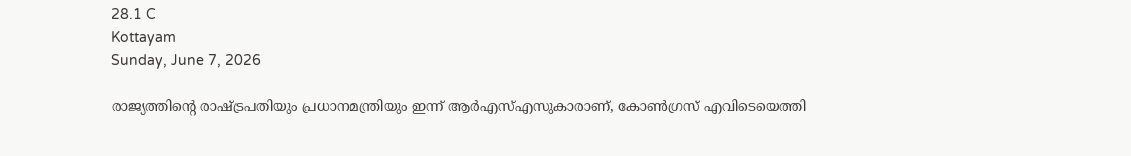28.1 C
Kottayam
Sunday, June 7, 2026

രാജ്യത്തിൻ്റെ രാഷ്ട്രപതിയും പ്രധാനമന്ത്രിയും ഇന്ന് ആര്‍എസ്എസുകാരാണ്, കോൺഗ്രസ് എവിടെയെത്തി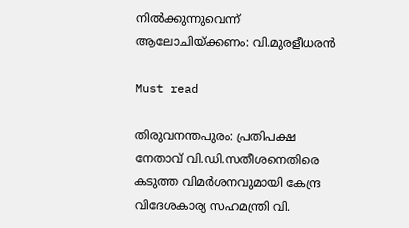നിൽക്കുന്നുവെന്ന് ആലോചിയ്ക്കണം: വി.മുരളീധരൻ

Must read

തിരുവനന്തപുരം: പ്രതിപക്ഷ നേതാവ് വി.ഡി.സതീശനെതിരെ കടുത്ത വിമര്‍ശനവുമായി കേന്ദ്ര വിദേശകാര്യ സഹമന്ത്രി വി.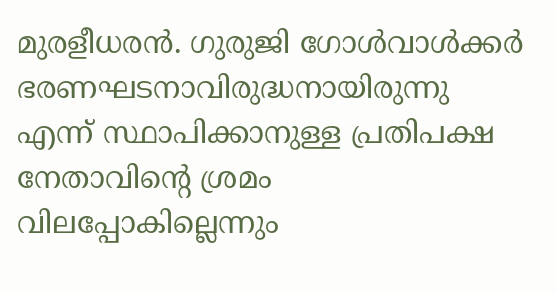മുരളീധരന്‍. ഗുരുജി ഗോള്‍വാള്‍ക്കര്‍ ഭരണഘടനാവിരുദ്ധനായിരുന്നു എന്ന് സ്ഥാപിക്കാനുള്ള പ്രതിപക്ഷ നേതാവിന്റെ ശ്രമം വിലപ്പോകില്ലെന്നും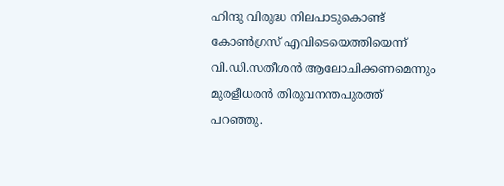ഹിന്ദു വിരുദ്ധ നിലപാടുകൊണ്ട് കോണ്‍ഗ്രസ് എവിടെയെത്തിയെന്ന് വി.ഡി.സതീശന്‍ ആലോചിക്കണമെന്നും മുരളീധരന്‍ തിരുവനന്തപുരത്ത് പറഞ്ഞു.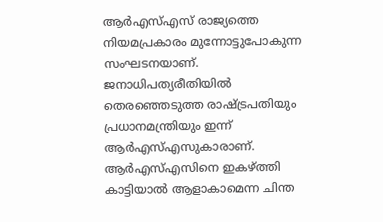ആര്‍എസ്എസ് രാജ്യത്തെ നിയമപ്രകാരം മുന്നോട്ടുപോകുന്ന സംഘടനയാണ്. ജനാധിപത്യരീതിയില്‍ തെരഞ്ഞെടുത്ത രാഷ്ട്രപതിയും പ്രധാനമന്ത്രിയും ഇന്ന് ആര്‍എസ്എസുകാരാണ്. ആര്‍എസ്എസിനെ ഇകഴ്ത്തി കാട്ടിയാല്‍ ആളാകാമെന്ന ചിന്ത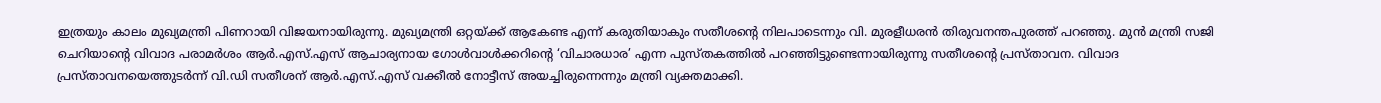ഇത്രയും കാലം മുഖ്യമന്ത്രി പിണറായി വിജയനായിരുന്നു. മുഖ്യമന്ത്രി ഒറ്റയ്ക്ക് ആകേണ്ട എന്ന് കരുതിയാകും സതീശന്റെ നിലപാടെന്നും വി. മുരളീധരന്‍ തിരുവനന്തപുരത്ത് പറഞ്ഞു. മുന്‍ മന്ത്രി സജി ചെറിയാന്റെ വിവാദ പരാമര്‍ശം ആര്‍.എസ്.എസ് ആചാര്യനായ ഗോള്‍വാള്‍ക്കറിന്റെ ‘വിചാരധാര’ എന്ന പുസ്തകത്തില്‍ പറഞ്ഞിട്ടുണ്ടെന്നായിരുന്നു സതീശന്റെ പ്രസ്താവന. വിവാദ പ്രസ്താവനയെത്തുടര്‍ന്ന് വി.ഡി സതീശന് ആര്‍.എസ്.എസ് വക്കീല്‍ നോട്ടീസ് അയച്ചിരുന്നെന്നും മന്ത്രി വ്യക്തമാക്കി.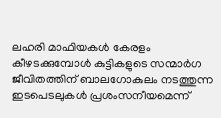ലഹരി മാഫിയകള്‍ കേരളം കീഴടക്കുമ്പോള്‍ കുട്ടികളുടെ സന്മാര്‍ഗ ജീവിതത്തിന് ബാലഗോകുലം നടത്തുന്ന ഇടപെടലുകള്‍ പ്രശംസനീയമെന്ന്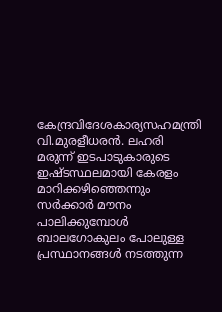കേന്ദ്രവിദേശകാര്യസഹമന്ത്രി വി.മുരളീധരന്‍. ലഹരി മരുന്ന് ഇടപാടുകാരുടെ ഇഷ്ടസ്ഥലമായി കേരളം മാറിക്കഴിഞ്ഞെന്നും സര്‍ക്കാര്‍ മൗനം പാലിക്കുമ്പോള്‍ ബാലഗോകുലം പോലുള്ള പ്രസ്ഥാനങ്ങള്‍ നടത്തുന്ന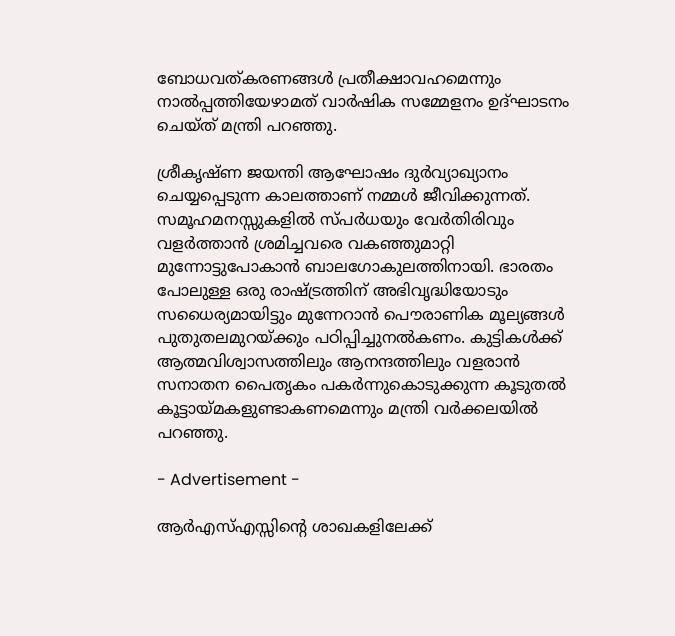ബോധവത്കരണങ്ങള്‍ പ്രതീക്ഷാവഹമെന്നും നാല്‍പ്പത്തിയേഴാമത് വാര്‍ഷിക സമ്മേളനം ഉദ്ഘാടനം ചെയ്ത് മന്ത്രി പറഞ്ഞു.

ശ്രീകൃഷ്ണ ജയന്തി ആഘോഷം ദുര്‍വ്യാഖ്യാനം ചെയ്യപ്പെടുന്ന കാലത്താണ് നമ്മള്‍ ജീവിക്കുന്നത്. സമൂഹമനസ്സുകളില്‍ സ്പര്‍ധയും വേര്‍തിരിവും വളര്‍ത്താന്‍ ശ്രമിച്ചവരെ വകഞ്ഞുമാറ്റി മുന്നോട്ടുപോകാന്‍ ബാലഗോകുലത്തിനായി. ഭാരതം പോലുള്ള ഒരു രാഷ്ട്രത്തിന് അഭിവൃദ്ധിയോടും സധൈര്യമായിട്ടും മുന്നേറാന്‍ പൌരാണിക മൂല്യങ്ങള്‍ പുതുതലമുറയ്ക്കും പഠിപ്പിച്ചുനല്‍കണം. കുട്ടികള്‍ക്ക് ആത്മവിശ്വാസത്തിലും ആനന്ദത്തിലും വളരാന്‍ സനാതന പൈതൃകം പകര്‍ന്നുകൊടുക്കുന്ന കൂടുതല്‍ കൂട്ടായ്മകളുണ്ടാകണമെന്നും മന്ത്രി വര്‍ക്കലയില്‍ പറഞ്ഞു.

- Advertisement -

ആര്‍എസ്എസ്സിന്റെ ശാഖകളിലേക്ക്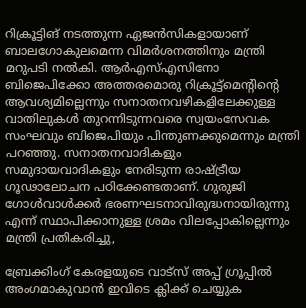റിക്രൂട്ടിങ് നടത്തുന്ന ഏജന്‍സികളായാണ് ബാലഗോകുലമെന്ന വിമര്‍ശനത്തിനും മന്ത്രി മറുപടി നല്‍കി. ആര്‍എസ്എസിനോ ബിജെപിക്കോ അത്തരമൊരു റിക്രൂട്ട്‌മെന്റിന്റെ ആവശ്യമില്ലെന്നും സനാതനവഴികളിലേക്കുള്ള വാതിലുകള്‍ തുറന്നിടുന്നവരെ സ്വയംസേവക സംഘവും ബിജെപിയും പിന്തുണക്കുമെന്നും മന്ത്രി പറഞ്ഞു. സനാതനവാദികളും സമുദായവാദികളും നേരിടുന്ന രാഷ്ട്രീയ ഗൂഢാലോചന പഠിക്കേണ്ടതാണ്. ഗുരുജി ഗോള്‍വാള്‍ക്കര്‍ ഭരണഘടനാവിരുദ്ധനായിരുന്നു എന്ന് സ്ഥാപിക്കാനുള്ള ശ്രമം വിലപ്പോകില്ലെന്നും മന്ത്രി പ്രതികരിച്ചു,

ബ്രേക്കിംഗ് കേരളയുടെ വാട്സ് അപ്പ് ഗ്രൂപ്പിൽ അംഗമാകുവാൻ ഇവിടെ ക്ലിക്ക് ചെയ്യുക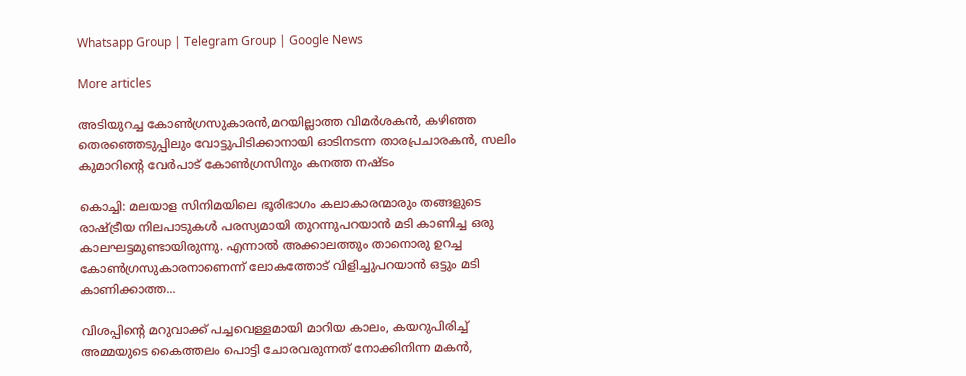Whatsapp Group | Telegram Group | Google News

More articles

അടിയുറച്ച കോണ്‍ഗ്രസുകാരന്‍,മറയില്ലാത്ത വിമര്‍ശകന്‍, കഴിഞ്ഞ തെരഞ്ഞെടുപ്പിലും വോട്ടുപിടിക്കാനായി ഓടിനടന്ന താരപ്രചാരകന്‍, സലിം കുമാറിന്റെ വേര്‍പാട് കോണ്‍ഗ്രസിനും കനത്ത നഷ്ടം

കൊച്ചി: മലയാള സിനിമയിലെ ഭൂരിഭാഗം കലാകാരന്മാരും തങ്ങളുടെ രാഷ്ട്രീയ നിലപാടുകൾ പരസ്യമായി തുറന്നുപറയാൻ മടി കാണിച്ച ഒരു കാലഘട്ടമുണ്ടായിരുന്നു. എന്നാൽ അക്കാലത്തും താനൊരു ഉറച്ച കോൺഗ്രസുകാരനാണെന്ന് ലോകത്തോട് വിളിച്ചുപറയാൻ ഒട്ടും മടി കാണിക്കാത്ത...

വിശപ്പിന്റെ മറുവാക്ക് പച്ചവെള്ളമായി മാറിയ കാലം, കയറുപിരിച്ച് അമ്മയുടെ കൈത്തലം പൊട്ടി ചോരവരുന്നത് നോക്കിനിന്ന മകൻ,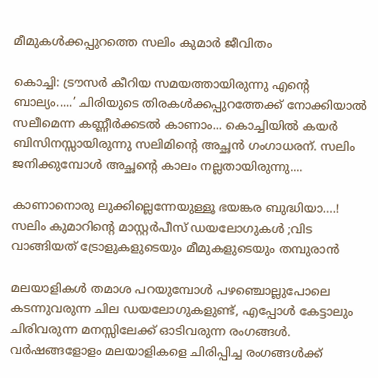മീമുകൾക്കപ്പുറത്തെ സലിം കുമാർ ജീവിതം

കൊച്ചി: ട്രൗസർ കീറിയ സമയത്തായിരുന്നു എന്റെ ബാല്യം.....’ ചിരിയുടെ തിരകൾക്കപ്പുറത്തേക്ക് നോക്കിയാൽ സലീമെന്ന കണ്ണീർക്കടൽ കാണാം... കൊച്ചിയിൽ കയർ ബിസിനസ്സായിരുന്നു സലിമിന്റെ അച്ഛൻ ഗംഗാധരന്. സലിം ജനിക്കുമ്പോൾ അച്ഛന്റെ കാലം നല്ലതായിരുന്നു....

കാണാനൊരു ലുക്കില്ലെന്നേയുള്ളൂ ഭയങ്കര ബുദ്ധിയാ….! സലിം കുമാറിൻ്റെ മാസ്റ്റർപീസ് ഡയലോഗുകൾ ;വിട വാങ്ങിയത് ട്രോളുകളുടെയും മീമുകളുടെയും തമ്പുരാൻ

മലയാളികൾ തമാശ പറയുമ്പോൾ പഴഞ്ചൊല്ലുപോലെ കടന്നുവരുന്ന ചില ഡയലോഗുകളുണ്ട്, എപ്പോൾ കേട്ടാലും ചിരിവരുന്ന മനസ്സിലേക്ക് ഓടിവരുന്ന രംഗങ്ങൾ. വർഷങ്ങളോളം മലയാളികളെ ചിരിപ്പിച്ച രംഗങ്ങൾക്ക്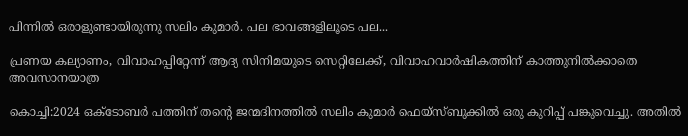പിന്നിൽ ഒരാളുണ്ടായിരുന്നു സലിം കുമാർ. പല ഭാവങ്ങളിലൂടെ പല...

പ്രണയ കല്യാണം, വിവാഹപ്പിറ്റേന്ന് ആദ്യ സിനിമയുടെ സെറ്റിലേക്ക്‌, വിവാഹവാർഷികത്തിന് കാത്തുനിൽക്കാതെ അവസാനയാത്ര

കൊച്ചി:2024 ഒക്ടോബർ പത്തിന് തന്റെ ജന്മദിനത്തിൽ സലിം കുമാർ ഫെയ്‌സ്ബുക്കിൽ ഒരു കുറിപ്പ് പങ്കുവെച്ചു. അതിൽ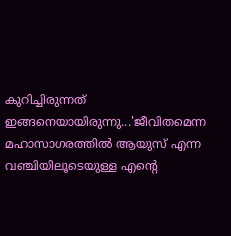കുറിച്ചിരുന്നത് ഇങ്ങനെയായിരുന്നു...'ജീവിതമെന്ന മഹാസാഗരത്തിൽ ആയുസ് എന്ന വഞ്ചിയിലൂടെയുള്ള എന്റെ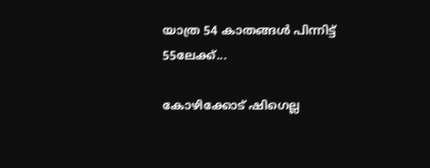യാത്ര 54 കാതങ്ങൾ പിന്നിട്ട് 55ലേക്ക്...

കോഴിക്കോട് ഷിഗെല്ല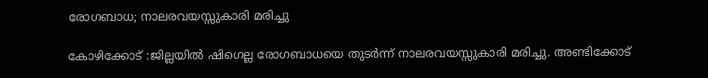രോഗബാധ; നാലരവയസ്സുകാരി മരിച്ചു

കോഴിക്കോട് :ജില്ലയിൽ ഷിഗെല്ല രോഗബാധയെ തുടർന്ന് നാലരവയസ്സുകാരി മരിച്ചു. അണ്ടിക്കോട്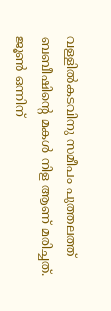വള്ളിൽകടവിനു സമീപം പുത്തലത്ത് ബബീഷിന്റെ മകൾ നിള ആണ് മരിച്ചത്. ജൂൺ ഒന്നിന്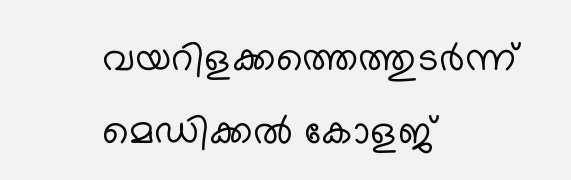വയറിളക്കത്തെത്തുടർന്ന് മെഡിക്കൽ കോളജ്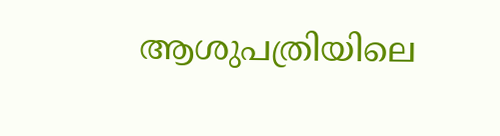ആശുപത്രിയിലെ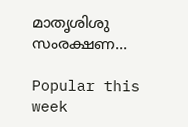മാതൃശിശു സംരക്ഷണ...

Popular this week